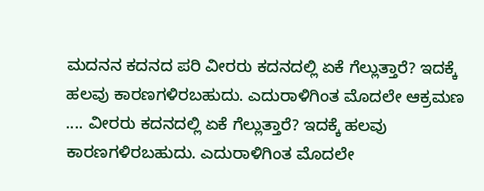ಮದನನ ಕದನದ ಪರಿ ವೀರರು ಕದನದಲ್ಲಿ ಏಕೆ ಗೆಲ್ಲುತ್ತಾರೆ? ಇದಕ್ಕೆ ಹಲವು ಕಾರಣಗಳಿರಬಹುದು. ಎದುರಾಳಿಗಿಂತ ಮೊದಲೇ ಆಕ್ರಮಣ .... ವೀರರು ಕದನದಲ್ಲಿ ಏಕೆ ಗೆಲ್ಲುತ್ತಾರೆ? ಇದಕ್ಕೆ ಹಲವು ಕಾರಣಗಳಿರಬಹುದು. ಎದುರಾಳಿಗಿಂತ ಮೊದಲೇ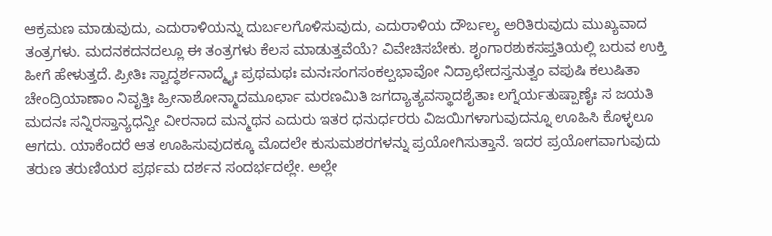ಆಕ್ರಮಣ ಮಾಡುವುದು, ಎದುರಾಳಿಯನ್ನು ದುರ್ಬಲಗೊಳಿಸುವುದು, ಎದುರಾಳಿಯ ದೌರ್ಬಲ್ಯ ಅರಿತಿರುವುದು ಮುಖ್ಯವಾದ ತಂತ್ರಗಳು. ಮದನಕದನದಲ್ಲೂ ಈ ತಂತ್ರಗಳು ಕೆಲಸ ಮಾಡುತ್ತವೆಯೆ? ವಿವೇಚಿಸಬೇಕು. ಶೃಂಗಾರಶುಕಸಪ್ತತಿಯಲ್ಲಿ ಬರುವ ಉಕ್ತಿ ಹೀಗೆ ಹೇಳುತ್ತದೆ. ಪ್ರೀತಿಃ ಸ್ವಾದ್ಧರ್ಶನಾದ್ಮೈಃ ಪ್ರಥಮಥಃ ಮನಃಸಂಗಸಂಕಲ್ಪಭಾವೋ ನಿದ್ರಾಛೇದಸ್ತನುತ್ವಂ ವಪುಷಿ ಕಲುಷಿತಾ ಚೇಂದ್ರಿಯಾಣಾಂ ನಿವೃತ್ತಿಃ ಹ್ರೀನಾಶೋನ್ಮಾದಮೂರ್ಛಾ ಮರಣಮಿತಿ ಜಗದ್ಯಾತ್ಯವಸ್ಥಾದಶೈತಾಃ ಲಗ್ನೆರ್ಯತುಷ್ಪಾಣೈಃ ಸ ಜಯತಿ ಮದನಃ ಸನ್ನಿರಸ್ತಾನ್ಯಧನ್ವೀ ವೀರನಾದ ಮನ್ಮಥನ ಎದುರು ಇತರ ಧನುರ್ಧರರು ವಿಜಯಿಗಳಾಗುವುದನ್ನೂ ಊಹಿಸಿ ಕೊಳ್ಳಲೂ ಆಗದು. ಯಾಕೆಂದರೆ ಆತ ಊಹಿಸುವುದಕ್ಕೂ ಮೊದಲೇ ಕುಸುಮಶರಗಳನ್ನು ಪ್ರಯೋಗಿಸುತ್ತಾನೆ. ಇದರ ಪ್ರಯೋಗವಾಗುವುದು ತರುಣ ತರುಣಿಯರ ಪ್ರರ್ಥಮ ದರ್ಶನ ಸಂದರ್ಭದಲ್ಲೇ. ಅಲ್ಲೇ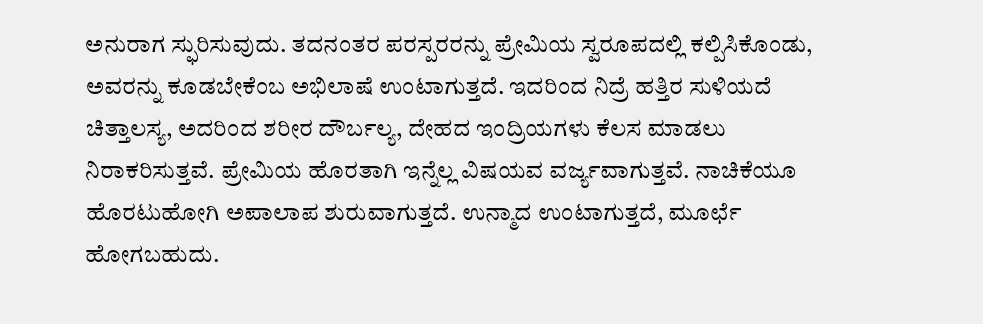ಅನುರಾಗ ಸ್ಫುರಿಸುವುದು. ತದನಂತರ ಪರಸ್ಪರರನ್ನು ಪ್ರೇಮಿಯ ಸ್ವರೂಪದಲ್ಲಿ ಕಲ್ಪಿಸಿಕೊಂಡು, ಅವರನ್ನು ಕೂಡಬೇಕೆಂಬ ಅಭಿಲಾಷೆ ಉಂಟಾಗುತ್ತದೆ. ಇದರಿಂದ ನಿದ್ರೆ ಹತ್ತಿರ ಸುಳಿಯದೆ ಚಿತ್ತಾಲಸ್ಯ, ಅದರಿಂದ ಶರೀರ ದೌರ್ಬಲ್ಯ, ದೇಹದ ಇಂದ್ರಿಯಗಳು ಕೆಲಸ ಮಾಡಲು ನಿರಾಕರಿಸುತ್ತವೆ. ಪ್ರೇಮಿಯ ಹೊರತಾಗಿ ಇನ್ನೆಲ್ಲ ವಿಷಯವ ವರ್ಜ್ಯವಾಗುತ್ತವೆ. ನಾಚಿಕೆಯೂ ಹೊರಟುಹೋಗಿ ಅಪಾಲಾಪ ಶುರುವಾಗುತ್ತದೆ. ಉನ್ಮಾದ ಉಂಟಾಗುತ್ತದೆ, ಮೂರ್ಛೆ ಹೋಗಬಹುದು.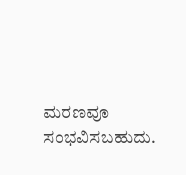ಮರಣವೂ ಸಂಭವಿಸಬಹುದು.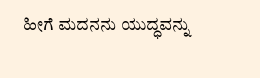ಹೀಗೆ ಮದನನು ಯುದ್ಧವನ್ನು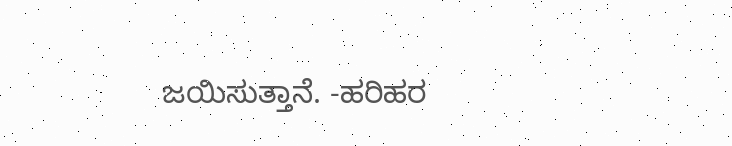ಜಯಿಸುತ್ತಾನೆ. -ಹರಿಹರ